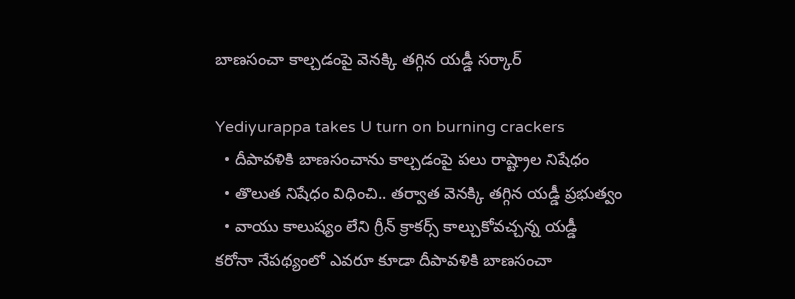బాణసంచా కాల్చడంపై వెనక్కి తగ్గిన యడ్డీ సర్కార్

Yediyurappa takes U turn on burning crackers
  • దీపావళికి బాణసంచాను కాల్చడంపై పలు రాష్ట్రాల నిషేధం
  • తొలుత నిషేధం విధించి.. తర్వాత వెనక్కి తగ్గిన యడ్డీ ప్రభుత్వం
  • వాయు కాలుష్యం లేని గ్రీన్ క్రాకర్స్ కాల్చుకోవచ్చన్న యడ్డీ
కరోనా నేపథ్యంలో ఎవరూ కూడా దీపావళికి బాణసంచా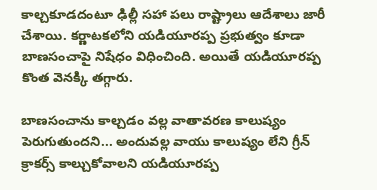కాల్చకూడదంటూ ఢిల్లీ సహా పలు రాష్ట్రాలు ఆదేశాలు జారీ చేశాయి. కర్ణాటకలోని యడియూరప్ప ప్రభుత్వం కూడా బాణసంచాపై నిషేధం విధించింది. అయితే యడియూరప్ప కొంత వెనక్కి తగ్గారు.

బాణసంచాను కాల్చడం వల్ల వాతావరణ కాలుష్యం పెరుగుతుందని... అందువల్ల వాయు కాలుష్యం లేని గ్రీన్ క్రాకర్స్ కాల్చుకోవాలని యడియూరప్ప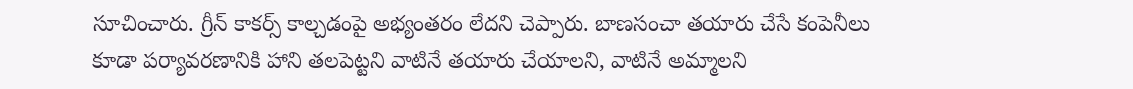సూచించారు. గ్రీన్ కాకర్స్ కాల్చడంపై అభ్యంతరం లేదని చెప్పారు. బాణసంచా తయారు చేసే కంపెనీలు కూడా పర్యావరణానికి హాని తలపెట్టని వాటినే తయారు చేయాలని, వాటినే అమ్మాలని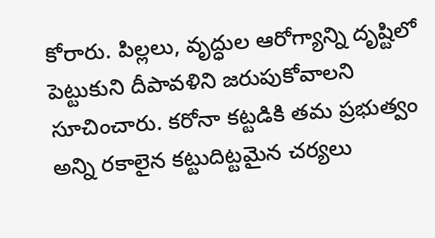కోరారు. పిల్లలు, వృద్ధుల ఆరోగ్యాన్ని దృష్టిలో పెట్టుకుని దీపావళిని జరుపుకోవాలని సూచించారు. కరోనా కట్టడికి తమ ప్రభుత్వం అన్ని రకాలైన కట్టుదిట్టమైన చర్యలు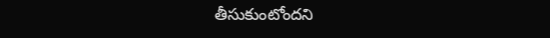తీసుకుంటోందని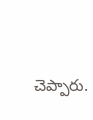చెప్పారు.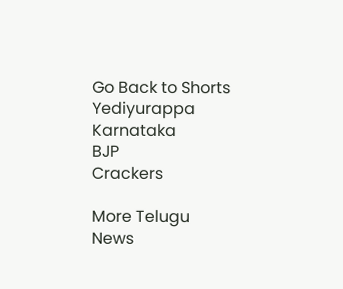Go Back to Shorts
Yediyurappa
Karnataka
BJP
Crackers

More Telugu News